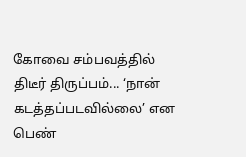கோவை சம்பவத்தில் திடீர் திருப்பம்... ‘நான் கடத்தப்படவில்லை’ என பெண்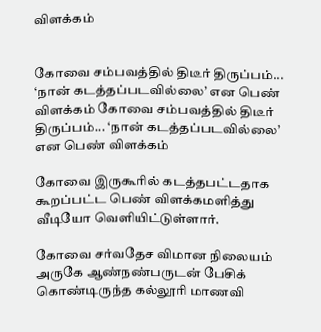விளக்கம்


கோவை சம்பவத்தில் திடீர் திருப்பம்... ‘நான் கடத்தப்படவில்லை’ என பெண் விளக்கம் கோவை சம்பவத்தில் திடீர் திருப்பம்... ‘நான் கடத்தப்படவில்லை’ என பெண் விளக்கம்

கோவை இருகூரில் கடத்தபட்டதாக கூறப்பட்ட பெண் விளக்கமளித்து வீடியோ வெளியிட்டுள்ளார்.

கோவை சர்வதேச விமான நிலையம் அருகே ஆண்நண்பருடன் பேசிக் கொண்டிருந்த கல்லூரி மாணவி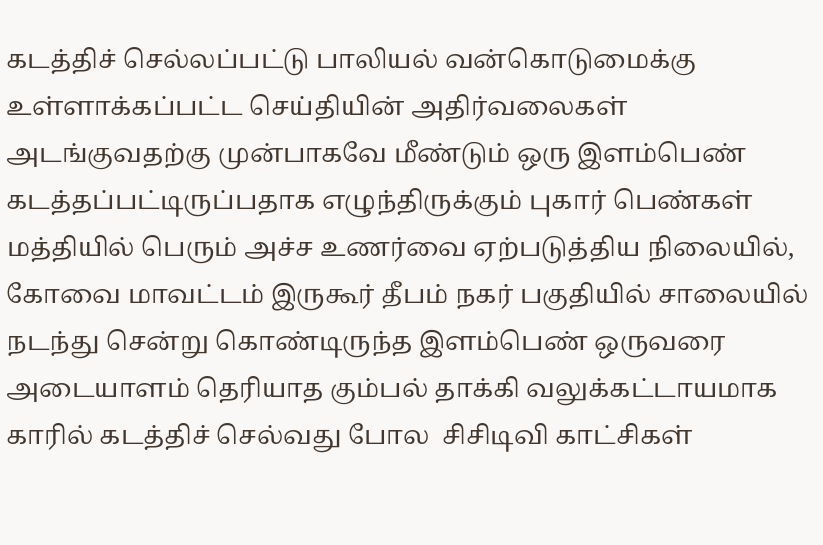கடத்திச் செல்லப்பட்டு பாலியல் வன்கொடுமைக்கு உள்ளாக்கப்பட்ட செய்தியின் அதிர்வலைகள் அடங்குவதற்கு முன்பாகவே மீண்டும் ஒரு இளம்பெண் கடத்தப்பட்டிருப்பதாக எழுந்திருக்கும் புகார் பெண்கள் மத்தியில் பெரும் அச்ச உணர்வை ஏற்படுத்திய நிலையில், கோவை மாவட்டம் இருகூர் தீபம் நகர் பகுதியில் சாலையில் நடந்து சென்று கொண்டிருந்த இளம்பெண் ஒருவரை அடையாளம் தெரியாத கும்பல் தாக்கி வலுக்கட்டாயமாக காரில் கடத்திச் செல்வது போல  சிசிடிவி காட்சிகள்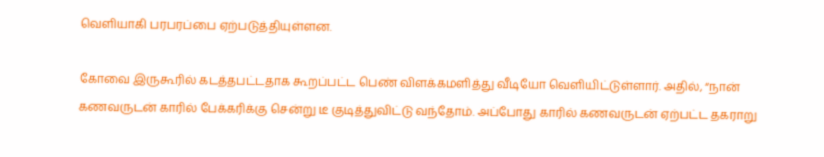வெளியாகி பரபரப்பை ஏற்படுத்தியுள்ளன.

கோவை இருகூரில் கடத்தபட்டதாக கூறப்பட்ட பெண் விளக்கமளித்து வீடியோ வெளியிட்டுள்ளார். அதில், “நான் கணவருடன் காரில் பேக்கரிக்கு சென்று டீ குடித்துவிட்டு வந்தோம். அப்போது காரில் கணவருடன் ஏற்பட்ட தகராறு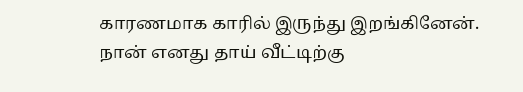காரணமாக காரில் இருந்து இறங்கினேன். நான் எனது தாய் வீட்டிற்கு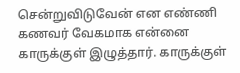சென்றுவிடுவேன் என எண்ணி கணவர் வேகமாக என்னை காருக்குள் இழுத்தார். காருக்குள்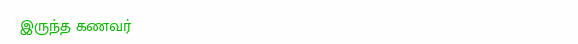இருந்த கணவர்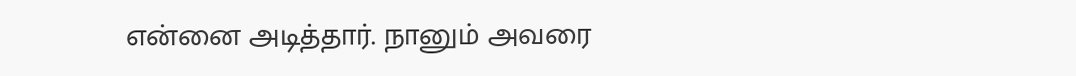என்னை அடித்தார். நானும் அவரை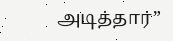அடித்தார்”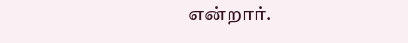என்றார்.